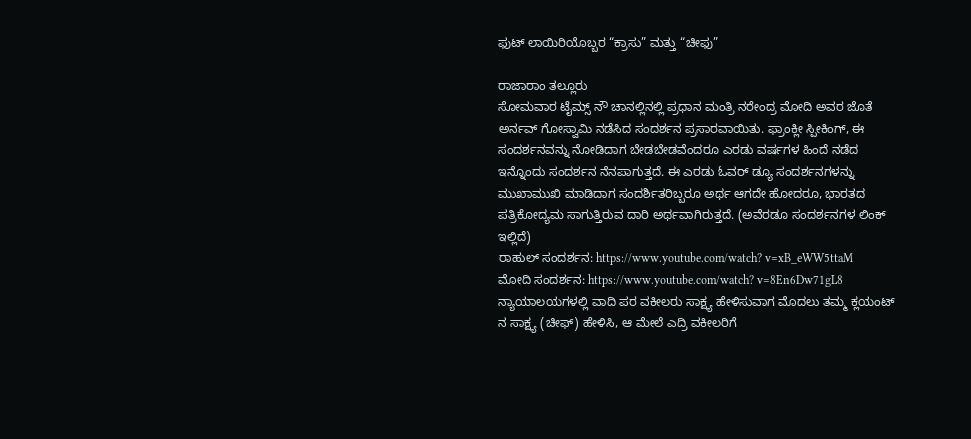ಫುಟ್ ಲಾಯಿರಿಯೊಬ್ಬರ “ಕ್ರಾಸು” ಮತ್ತು “ಚೀಫು”

ರಾಜಾರಾಂ ತಲ್ಲೂರು
ಸೋಮವಾರ ಟೈಮ್ಸ್ ನೌ ಚಾನಲ್ಲಿನಲ್ಲಿ ಪ್ರಧಾನ ಮಂತ್ರಿ ನರೇಂದ್ರ ಮೋದಿ ಅವರ ಜೊತೆ ಅರ್ನವ್ ಗೋಸ್ವಾಮಿ ನಡೆಸಿದ ಸಂದರ್ಶನ ಪ್ರಸಾರವಾಯಿತು. ಫ್ರಾಂಕ್ಲೀ ಸ್ಪೀಕಿಂಗ್, ಈ ಸಂದರ್ಶನವನ್ನು ನೋಡಿದಾಗ ಬೇಡಬೇಡವೆಂದರೂ ಎರಡು ವರ್ಷಗಳ ಹಿಂದೆ ನಡೆದ ಇನ್ನೊಂದು ಸಂದರ್ಶನ ನೆನಪಾಗುತ್ತದೆ. ಈ ಎರಡು ಓವರ್ ಡ್ಯೂ ಸಂದರ್ಶನಗಳನ್ನು ಮುಖಾಮುಖಿ ಮಾಡಿದಾಗ ಸಂದರ್ಶಿತರಿಬ್ಬರೂ ಅರ್ಥ ಆಗದೇ ಹೋದರೂ, ಭಾರತದ ಪತ್ರಿಕೋದ್ಯಮ ಸಾಗುತ್ತಿರುವ ದಾರಿ ಅರ್ಥವಾಗಿರುತ್ತದೆ. (ಅವೆರಡೂ ಸಂದರ್ಶನಗಳ ಲಿಂಕ್ ಇಲ್ಲಿದೆ)
ರಾಹುಲ್ ಸಂದರ್ಶನ: https://www.youtube.com/watch? v=xB_eWW5ttaM
ಮೋದಿ ಸಂದರ್ಶನ: https://www.youtube.com/watch? v=8En6Dw71gL8
ನ್ಯಾಯಾಲಯಗಳಲ್ಲಿ ವಾದಿ ಪರ ವಕೀಲರು ಸಾಕ್ಷ್ಯ ಹೇಳಿಸುವಾಗ ಮೊದಲು ತಮ್ಮ ಕ್ಲಯಂಟ್ ನ ಸಾಕ್ಷ್ಯ (ಚೀಫ್) ಹೇಳಿಸಿ, ಆ ಮೇಲೆ ಎದ್ರಿ ವಕೀಲರಿಗೆ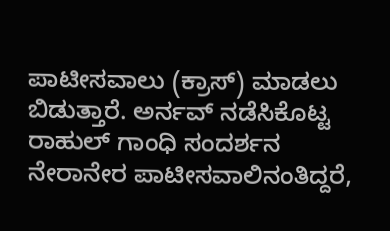ಪಾಟೀಸವಾಲು (ಕ್ರಾಸ್) ಮಾಡಲು ಬಿಡುತ್ತಾರೆ. ಅರ್ನವ್ ನಡೆಸಿಕೊಟ್ಟ ರಾಹುಲ್ ಗಾಂಧಿ ಸಂದರ್ಶನ ನೇರಾನೇರ ಪಾಟೀಸವಾಲಿನಂತಿದ್ದರೆ,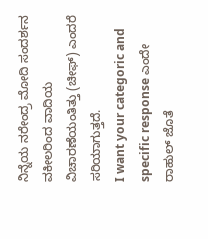ನಿನ್ನೆಯ ನರೇಂದ್ರ ಮೋದಿ ಸಂದರ್ಶನ ವಕೀಲರಿಂದ ವಾದಿಯ ವಿಚಾರಣೆಯಂತಿತ್ತು (ಚೀಫ್) ಎಂದರೆ ಸರಿಯಾಗುತ್ತದೆ.
I want your categoric and specific response ಎಂದೇ ರಾಹುಲ್ ಜೊತೆ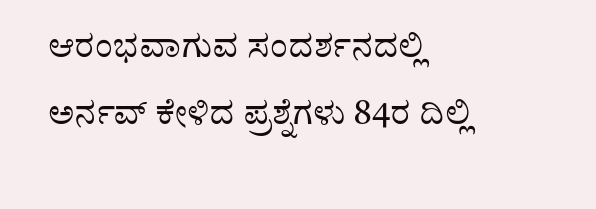ಆರಂಭವಾಗುವ ಸಂದರ್ಶನದಲ್ಲಿ ಅರ್ನವ್ ಕೇಳಿದ ಪ್ರಶ್ನೆಗಳು 84ರ ದಿಲ್ಲಿ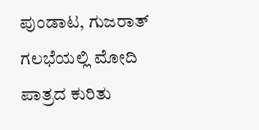ಪುಂಡಾಟ, ಗುಜರಾತ್ ಗಲಭೆಯಲ್ಲಿ ಮೋದಿ ಪಾತ್ರದ ಕುರಿತು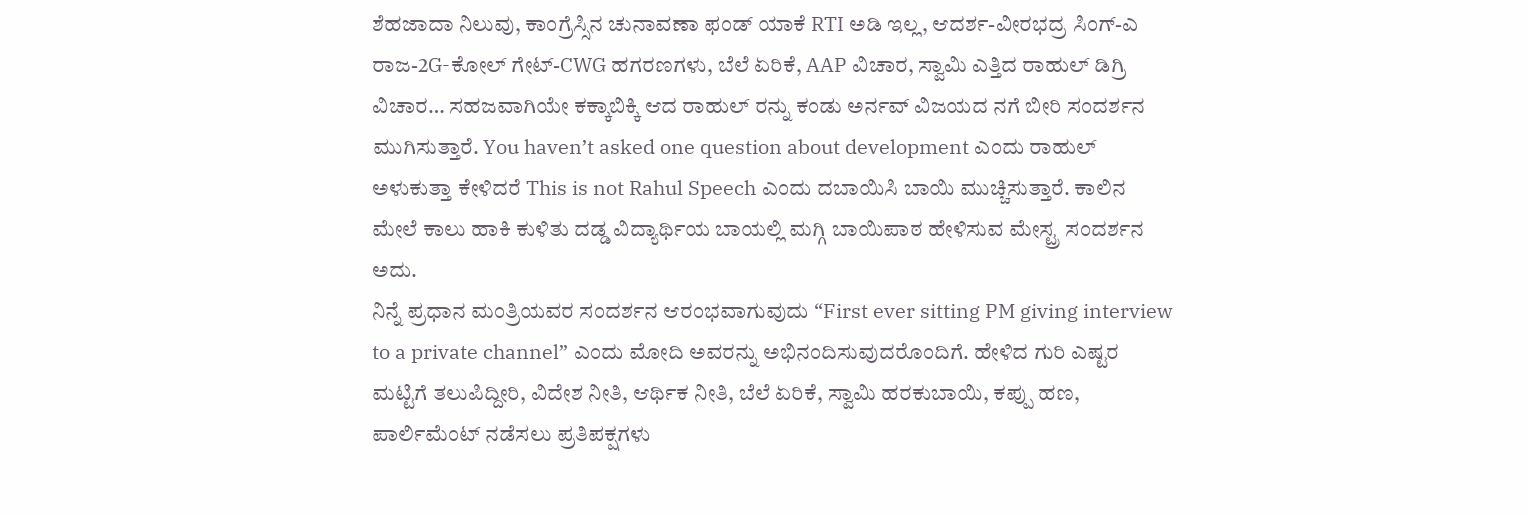ಶೆಹಜಾದಾ ನಿಲುವು, ಕಾಂಗ್ರೆಸ್ಸಿನ ಚುನಾವಣಾ ಫಂಡ್ ಯಾಕೆ RTI ಅಡಿ ಇಲ್ಲ, ಆದರ್ಶ-ವೀರಭದ್ರ ಸಿಂಗ್-ಎ ರಾಜ-2G-ಕೋಲ್ ಗೇಟ್-CWG ಹಗರಣಗಳು, ಬೆಲೆ ಏರಿಕೆ, AAP ವಿಚಾರ, ಸ್ವಾಮಿ ಎತ್ತಿದ ರಾಹುಲ್ ಡಿಗ್ರಿ ವಿಚಾರ… ಸಹಜವಾಗಿಯೇ ಕಕ್ಕಾಬಿಕ್ಕಿ ಆದ ರಾಹುಲ್ ರನ್ನು ಕಂಡು ಅರ್ನವ್ ವಿಜಯದ ನಗೆ ಬೀರಿ ಸಂದರ್ಶನ ಮುಗಿಸುತ್ತಾರೆ. You haven’t asked one question about development ಎಂದು ರಾಹುಲ್ ಅಳುಕುತ್ತಾ ಕೇಳಿದರೆ This is not Rahul Speech ಎಂದು ದಬಾಯಿಸಿ ಬಾಯಿ ಮುಚ್ಚಿಸುತ್ತಾರೆ. ಕಾಲಿನ ಮೇಲೆ ಕಾಲು ಹಾಕಿ ಕುಳಿತು ದಡ್ಡ ವಿದ್ಯಾರ್ಥಿಯ ಬಾಯಲ್ಲಿ ಮಗ್ಗಿ ಬಾಯಿಪಾಠ ಹೇಳಿಸುವ ಮೇಸ್ಟ್ರ ಸಂದರ್ಶನ ಅದು.
ನಿನ್ನೆ ಪ್ರಧಾನ ಮಂತ್ರಿಯವರ ಸಂದರ್ಶನ ಆರಂಭವಾಗುವುದು “First ever sitting PM giving interview to a private channel” ಎಂದು ಮೋದಿ ಅವರನ್ನು ಅಭಿನಂದಿಸುವುದರೊಂದಿಗೆ. ಹೇಳಿದ ಗುರಿ ಎಷ್ಟರ ಮಟ್ಟಿಗೆ ತಲುಪಿದ್ದೀರಿ, ವಿದೇಶ ನೀತಿ, ಆರ್ಥಿಕ ನೀತಿ, ಬೆಲೆ ಏರಿಕೆ, ಸ್ವಾಮಿ ಹರಕುಬಾಯಿ, ಕಪ್ಪು ಹಣ, ಪಾರ್ಲಿಮೆಂಟ್ ನಡೆಸಲು ಪ್ರತಿಪಕ್ಷಗಳು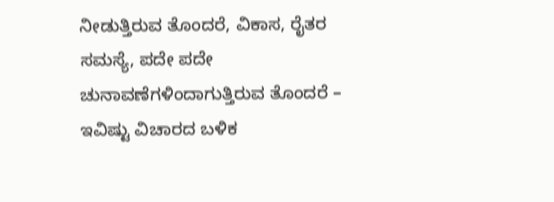ನೀಡುತ್ತಿರುವ ತೊಂದರೆ, ವಿಕಾಸ, ರೈತರ ಸಮಸ್ಯೆ, ಪದೇ ಪದೇ ಚುನಾವಣೆಗಳಿಂದಾಗುತ್ತಿರುವ ತೊಂದರೆ – ಇವಿಷ್ಟು ವಿಚಾರದ ಬಳಿಕ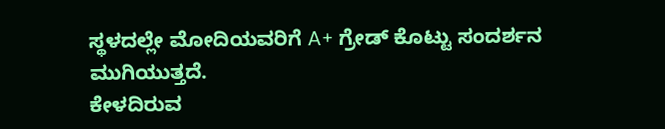ಸ್ಥಳದಲ್ಲೇ ಮೋದಿಯವರಿಗೆ A+ ಗ್ರೇಡ್ ಕೊಟ್ಟು ಸಂದರ್ಶನ ಮುಗಿಯುತ್ತದೆ.
ಕೇಳದಿರುವ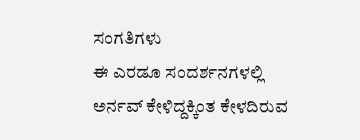ಸಂಗತಿಗಳು
ಈ ಎರಡೂ ಸಂದರ್ಶನಗಳಲ್ಲಿ ಅರ್ನವ್ ಕೇಳಿದ್ದಕ್ಕಿಂತ ಕೇಳದಿರುವ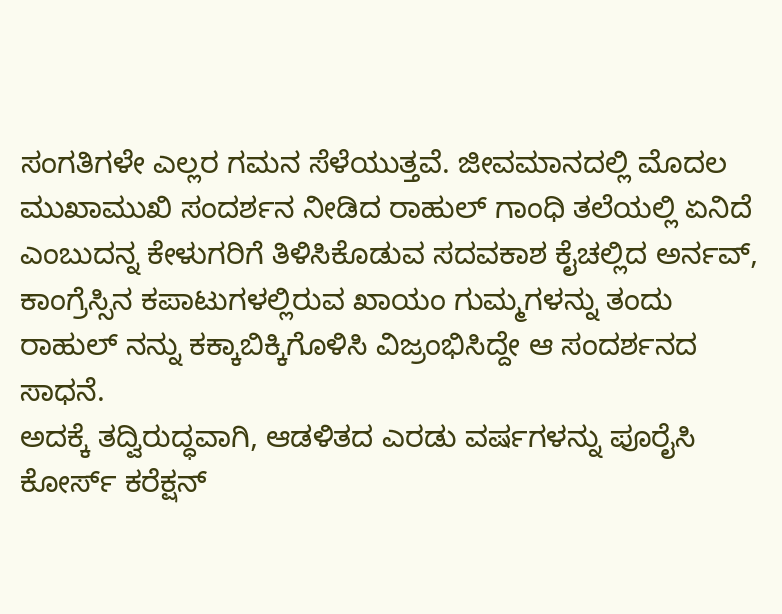ಸಂಗತಿಗಳೇ ಎಲ್ಲರ ಗಮನ ಸೆಳೆಯುತ್ತವೆ. ಜೀವಮಾನದಲ್ಲಿ ಮೊದಲ ಮುಖಾಮುಖಿ ಸಂದರ್ಶನ ನೀಡಿದ ರಾಹುಲ್ ಗಾಂಧಿ ತಲೆಯಲ್ಲಿ ಏನಿದೆ ಎಂಬುದನ್ನ ಕೇಳುಗರಿಗೆ ತಿಳಿಸಿಕೊಡುವ ಸದವಕಾಶ ಕೈಚಲ್ಲಿದ ಅರ್ನವ್, ಕಾಂಗ್ರೆಸ್ಸಿನ ಕಪಾಟುಗಳಲ್ಲಿರುವ ಖಾಯಂ ಗುಮ್ಮಗಳನ್ನು ತಂದು ರಾಹುಲ್ ನನ್ನು ಕಕ್ಕಾಬಿಕ್ಕಿಗೊಳಿಸಿ ವಿಜ್ರಂಭಿಸಿದ್ದೇ ಆ ಸಂದರ್ಶನದ ಸಾಧನೆ.
ಅದಕ್ಕೆ ತದ್ವಿರುದ್ಧವಾಗಿ, ಆಡಳಿತದ ಎರಡು ವರ್ಷಗಳನ್ನು ಪೂರೈಸಿ ಕೋರ್ಸ್ ಕರೆಕ್ಷನ್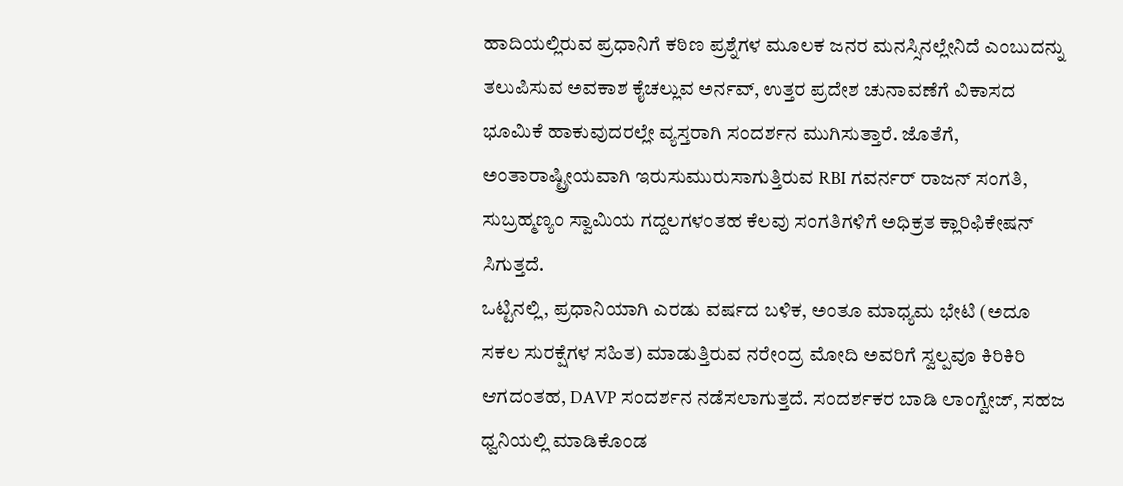ಹಾದಿಯಲ್ಲಿರುವ ಪ್ರಧಾನಿಗೆ ಕಠಿಣ ಪ್ರಶ್ನೆಗಳ ಮೂಲಕ ಜನರ ಮನಸ್ಸಿನಲ್ಲೇನಿದೆ ಎಂಬುದನ್ನು ತಲುಪಿಸುವ ಅವಕಾಶ ಕೈಚಲ್ಲುವ ಅರ್ನವ್, ಉತ್ತರ ಪ್ರದೇಶ ಚುನಾವಣೆಗೆ ವಿಕಾಸದ ಭೂಮಿಕೆ ಹಾಕುವುದರಲ್ಲೇ ವ್ಯಸ್ತರಾಗಿ ಸಂದರ್ಶನ ಮುಗಿಸುತ್ತಾರೆ. ಜೊತೆಗೆ, ಅಂತಾರಾಷ್ಟ್ರೀಯವಾಗಿ ಇರುಸುಮುರುಸಾಗುತ್ತಿರುವ RBI ಗವರ್ನರ್ ರಾಜನ್ ಸಂಗತಿ, ಸುಬ್ರಹ್ಮಣ್ಯಂ ಸ್ವಾಮಿಯ ಗದ್ದಲಗಳಂತಹ ಕೆಲವು ಸಂಗತಿಗಳಿಗೆ ಅಧಿಕ್ರತ ಕ್ಲಾರಿಫಿಕೇಷನ್ ಸಿಗುತ್ತದೆ.
ಒಟ್ಟಿನಲ್ಲಿ, ಪ್ರಧಾನಿಯಾಗಿ ಎರಡು ವರ್ಷದ ಬಳಿಕ, ಅಂತೂ ಮಾಧ್ಯಮ ಭೇಟಿ (ಅದೂ ಸಕಲ ಸುರಕ್ಷೆಗಳ ಸಹಿತ) ಮಾಡುತ್ತಿರುವ ನರೇಂದ್ರ ಮೋದಿ ಅವರಿಗೆ ಸ್ವಲ್ಪವೂ ಕಿರಿಕಿರಿ ಆಗದಂತಹ, DAVP ಸಂದರ್ಶನ ನಡೆಸಲಾಗುತ್ತದೆ. ಸಂದರ್ಶಕರ ಬಾಡಿ ಲಾಂಗ್ವೇಜ್, ಸಹಜ ಧ್ವನಿಯಲ್ಲಿ ಮಾಡಿಕೊಂಡ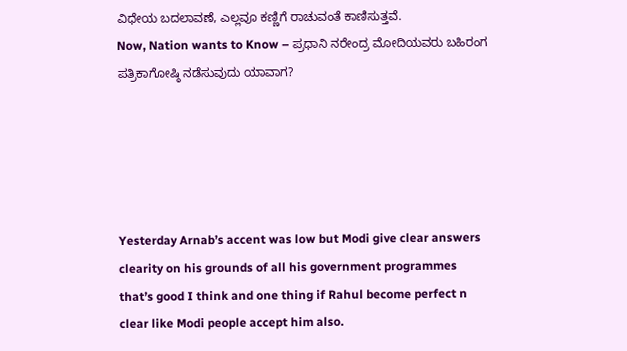ವಿಧೇಯ ಬದಲಾವಣೆ, ಎಲ್ಲವೂ ಕಣ್ಣಿಗೆ ರಾಚುವಂತೆ ಕಾಣಿಸುತ್ತವೆ.
Now, Nation wants to Know – ಪ್ರಧಾನಿ ನರೇಂದ್ರ ಮೋದಿಯವರು ಬಹಿರಂಗ ಪತ್ರಿಕಾಗೋಷ್ಠಿ ನಡೆಸುವುದು ಯಾವಾಗ?





Yesterday Arnab’s accent was low but Modi give clear answers clearity on his grounds of all his government programmes that’s good I think and one thing if Rahul become perfect n clear like Modi people accept him also.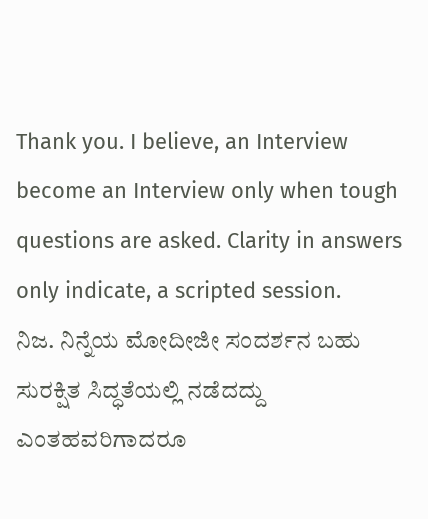Thank you. I believe, an Interview become an Interview only when tough questions are asked. Clarity in answers only indicate, a scripted session.
ನಿಜ. ನಿನ್ನೆಯ ಮೋದೀಜೀ ಸಂದರ್ಶನ ಬಹು ಸುರಕ್ಷಿತ ಸಿದ್ಧತೆಯಲ್ಲಿ ನಡೆದದ್ದು ಎಂತಹವರಿಗಾದರೂ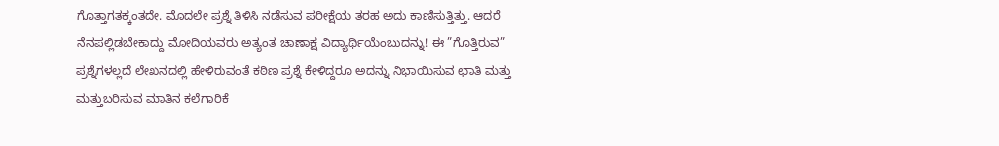ಗೊತ್ತಾಗತಕ್ಕಂತದೇ. ಮೊದಲೇ ಪ್ರಶ್ನೆ ತಿಳಿಸಿ ನಡೆಸುವ ಪರೀಕ್ಷೆಯ ತರಹ ಅದು ಕಾಣಿಸುತ್ತಿತ್ತು. ಆದರೆ ನೆನಪಲ್ಲಿಡಬೇಕಾದ್ದು ಮೋದಿಯವರು ಅತ್ಯಂತ ಚಾಣಾಕ್ಷ ವಿದ್ಯಾರ್ಥಿಯೆಂಬುದನ್ನು! ಈ ”ಗೊತ್ತಿರುವ” ಪ್ರಶ್ನೆಗಳಲ್ಲದೆ ಲೇಖನದಲ್ಲಿ ಹೇಳಿರುವಂತೆ ಕಠಿಣ ಪ್ರಶ್ನೆ ಕೇಳಿದ್ದರೂ ಅದನ್ನು ನಿಭಾಯಿಸುವ ಛಾತಿ ಮತ್ತು ಮತ್ತುಬರಿಸುವ ಮಾತಿನ ಕಲೆಗಾರಿಕೆ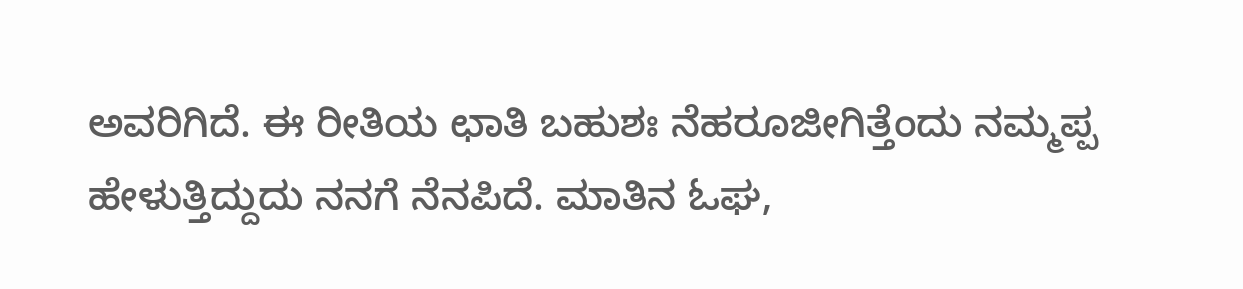ಅವರಿಗಿದೆ. ಈ ರೀತಿಯ ಛಾತಿ ಬಹುಶಃ ನೆಹರೂಜೀಗಿತ್ತೆಂದು ನಮ್ಮಪ್ಪ ಹೇಳುತ್ತಿದ್ದುದು ನನಗೆ ನೆನಪಿದೆ. ಮಾತಿನ ಓಘ,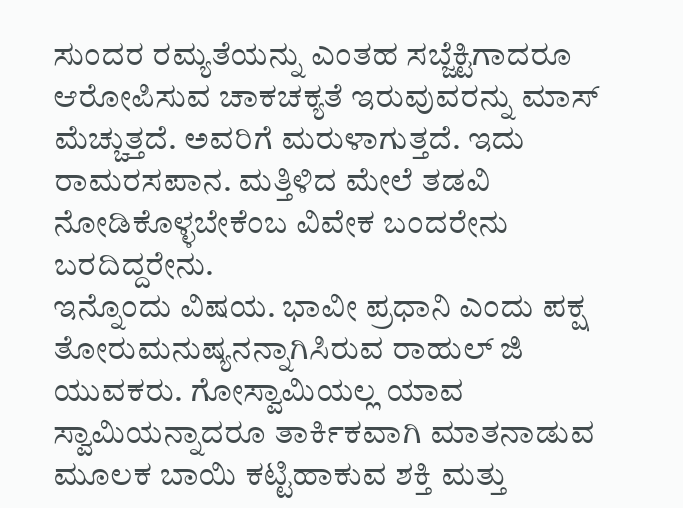ಸುಂದರ ರಮ್ಯತೆಯನ್ನು ಎಂತಹ ಸಬ್ಜೆಕ್ಟಿಗಾದರೂ ಆರೋಪಿಸುವ ಚಾಕಚಕ್ಯತೆ ಇರುವುವರನ್ನು ಮಾಸ್ ಮೆಚ್ಚುತ್ತದೆ. ಅವರಿಗೆ ಮರುಳಾಗುತ್ತದೆ. ಇದು ರಾಮರಸಪಾನ. ಮತ್ತಿಳಿದ ಮೇಲೆ ತಡವಿ ನೋಡಿಕೊಳ್ಳಬೇಕೆಂಬ ವಿವೇಕ ಬಂದರೇನು ಬರದಿದ್ದರೇನು.
ಇನ್ನೊಂದು ವಿಷಯ. ಭಾವೀ ಪ್ರಧಾನಿ ಎಂದು ಪಕ್ಷ ತೋರುಮನುಷ್ಯನನ್ನಾಗಿಸಿರುವ ರಾಹುಲ್ ಜಿ ಯುವಕರು. ಗೋಸ್ವಾಮಿಯಲ್ಲ ಯಾವ ಸ್ವಾಮಿಯನ್ನಾದರೂ ತಾರ್ಕಿಕವಾಗಿ ಮಾತನಾಡುವ ಮೂಲಕ ಬಾಯಿ ಕಟ್ಟಿಹಾಕುವ ಶಕ್ತಿ ಮತ್ತು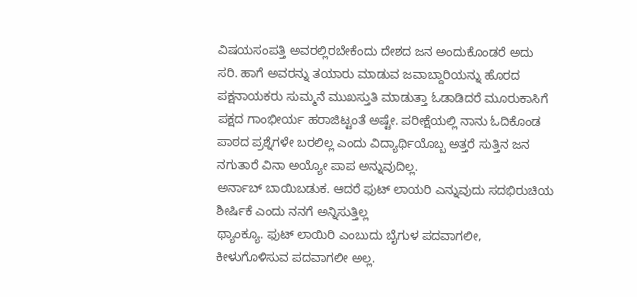ವಿಷಯಸಂಪತ್ತಿ ಅವರಲ್ಲಿರಬೇಕೆಂದು ದೇಶದ ಜನ ಅಂದುಕೊಂಡರೆ ಅದು ಸರಿ. ಹಾಗೆ ಅವರನ್ನು ತಯಾರು ಮಾಡುವ ಜವಾಬ್ದಾರಿಯನ್ನು ಹೊರದ ಪಕ್ಷನಾಯಕರು ಸುಮ್ಮನೆ ಮುಖಸ್ತುತಿ ಮಾಡುತ್ತಾ ಓಡಾಡಿದರೆ ಮೂರುಕಾಸಿಗೆ ಪಕ್ಷದ ಗಾಂಭೀರ್ಯ ಹರಾಜಿಟ್ಟಂತೆ ಅಷ್ಟೇ. ಪರೀಕ್ಷೆಯಲ್ಲಿ ನಾನು ಓದಿಕೊಂಡ ಪಾಠದ ಪ್ರಶ್ನೆಗಳೇ ಬರಲಿಲ್ಲ ಎಂದು ವಿದ್ಯಾರ್ಥಿಯೊಬ್ಬ ಅತ್ತರೆ ಸುತ್ತಿನ ಜನ ನಗುತಾರೆ ವಿನಾ ಅಯ್ಯೋ ಪಾಪ ಅನ್ನುವುದಿಲ್ಲ.
ಅರ್ನಾಬ್ ಬಾಯಿಬಡುಕ. ಆದರೆ ಫುಟ್ ಲಾಯರಿ ಎನ್ನುವುದು ಸದಭಿರುಚಿಯ ಶೀರ್ಷಿಕೆ ಎಂದು ನನಗೆ ಅನ್ನಿಸುತ್ತಿಲ್ಲ
ಥ್ಯಾಂಕ್ಯೂ. ಫುಟ್ ಲಾಯಿರಿ ಎಂಬುದು ಬೈಗುಳ ಪದವಾಗಲೀ, ಕೀಳುಗೊಳಿಸುವ ಪದವಾಗಲೀ ಅಲ್ಲ.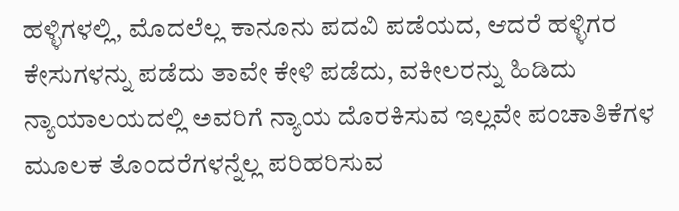ಹಳ್ಳಿಗಳಲ್ಲಿ, ಮೊದಲೆಲ್ಲ ಕಾನೂನು ಪದವಿ ಪಡೆಯದ, ಆದರೆ ಹಳ್ಳಿಗರ ಕೇಸುಗಳನ್ನು ಪಡೆದು ತಾವೇ ಕೇಳಿ ಪಡೆದು, ವಕೀಲರನ್ನು ಹಿಡಿದು ನ್ಯಾಯಾಲಯದಲ್ಲಿ ಅವರಿಗೆ ನ್ಯಾಯ ದೊರಕಿಸುವ ಇಲ್ಲವೇ ಪಂಚಾತಿಕೆಗಳ ಮೂಲಕ ತೊಂದರೆಗಳನ್ನೆಲ್ಲ ಪರಿಹರಿಸುವ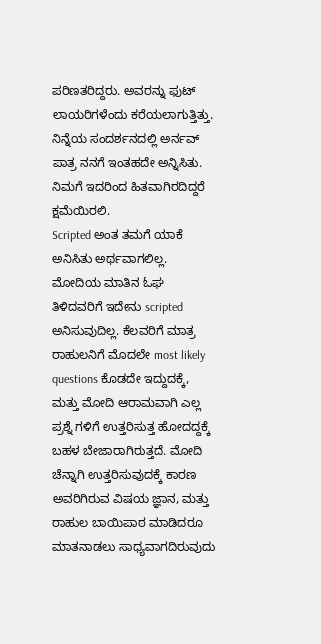ಪರಿಣತರಿದ್ದರು. ಅವರನ್ನು ಫುಟ್ ಲಾಯರಿಗಳೆಂದು ಕರೆಯಲಾಗುತ್ತಿತ್ತು. ನಿನ್ನೆಯ ಸಂದರ್ಶನದಲ್ಲಿ ಅರ್ನವ್ ಪಾತ್ರ ನನಗೆ ಇಂತಹದೇ ಅನ್ನಿಸಿತು. ನಿಮಗೆ ಇದರಿಂದ ಹಿತವಾಗಿರದಿದ್ದರೆ ಕ್ಷಮೆಯಿರಲಿ.
Scripted ಅಂತ ತಮಗೆ ಯಾಕೆ ಅನಿಸಿತು ಅರ್ಥವಾಗಲಿಲ್ಲ. ಮೋದಿಯ ಮಾತಿನ ಓಘ ತಿಳಿದವರಿಗೆ ಇದೇನು scripted ಅನಿಸುವುದಿಲ್ಲ. ಕೆಲವರಿಗೆ ಮಾತ್ರ ರಾಹುಲನಿಗೆ ಮೊದಲೇ most likely questions ಕೊಡದೇ ಇದ್ದುದಕ್ಕೆ, ಮತ್ತು ಮೋದಿ ಆರಾಮವಾಗಿ ಎಲ್ಲ ಪ್ರಶ್ನೆ ಗಳಿಗೆ ಉತ್ತರಿಸುತ್ತ ಹೋದದ್ದಕ್ಕೆ ಬಹಳ ಬೇಜಾರಾಗಿರುತ್ತದೆ. ಮೋದಿ ಚೆನ್ನಾಗಿ ಉತ್ತರಿಸುವುದಕ್ಕೆ ಕಾರಣ ಅವರಿಗಿರುವ ವಿಷಯ ಜ್ಞಾನ, ಮತ್ತು ರಾಹುಲ ಬಾಯಿಪಾಠ ಮಾಡಿದರೂ ಮಾತನಾಡಲು ಸಾಧ್ಯವಾಗದಿರುವುದು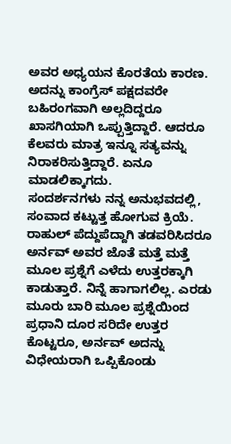ಅವರ ಅಧ್ಯಯನ ಕೊರತೆಯ ಕಾರಣ. ಅದನ್ನು ಕಾಂಗ್ರೆಸ್ ಪಕ್ಷದವರೇ ಬಹಿರಂಗವಾಗಿ ಅಲ್ಲದಿದ್ದರೂ ಖಾಸಗಿಯಾಗಿ ಒಪ್ಪುತ್ತಿದ್ದಾರೆ. ಆದರೂ ಕೆಲವರು ಮಾತ್ರ ಇನ್ನೂ ಸತ್ಯವನ್ನು ನಿರಾಕರಿಸುತ್ತಿದ್ದಾರೆ. ಏನೂ ಮಾಡಲಿಕ್ಕಾಗದು.
ಸಂದರ್ಶನಗಳು ನನ್ನ ಅನುಭವದಲ್ಲಿ, ಸಂವಾದ ಕಟ್ಟುತ್ತ ಹೋಗುವ ಕ್ರಿಯೆ. ರಾಹುಲ್ ಪೆದ್ದುಪೆದ್ದಾಗಿ ತಡವರಿಸಿದರೂ ಅರ್ನವ್ ಅವರ ಜೊತೆ ಮತ್ತೆ ಮತ್ತೆ ಮೂಲ ಪ್ರಶ್ನೆಗೆ ಎಳೆದು ಉತ್ತರಕ್ಕಾಗಿ ಕಾಡುತ್ತಾರೆ. ನಿನ್ನೆ ಹಾಗಾಗಲಿಲ್ಲ. ಎರಡು ಮೂರು ಬಾರಿ ಮೂಲ ಪ್ರಶ್ನೆಯಿಂದ ಪ್ರಧಾನಿ ದೂರ ಸರಿದೇ ಉತ್ತರ ಕೊಟ್ಟರೂ, ಅರ್ನವ್ ಅದನ್ನು ವಿಧೇಯರಾಗಿ ಒಪ್ಪಿಕೊಂಡು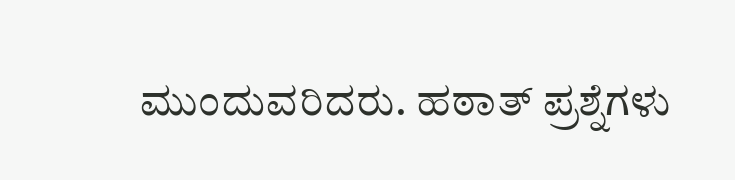ಮುಂದುವರಿದರು. ಹಠಾತ್ ಪ್ರಶ್ನೆಗಳು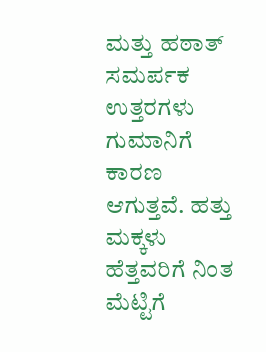ಮತ್ತು ಹಠಾತ್ ಸಮರ್ಪಕ ಉತ್ತರಗಳು ಗುಮಾನಿಗೆ ಕಾರಣ ಆಗುತ್ತವೆ. ಹತ್ತು ಮಕ್ಕಳು ಹೆತ್ತವರಿಗೆ ನಿಂತ ಮೆಟ್ಟಿಗೆ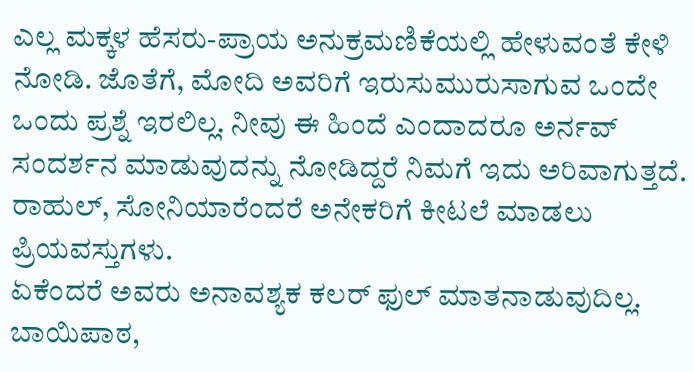ಎಲ್ಲ ಮಕ್ಕಳ ಹೆಸರು-ಪ್ರಾಯ ಅನುಕ್ರಮಣಿಕೆಯಲ್ಲಿ ಹೇಳುವಂತೆ ಕೇಳಿ ನೋಡಿ. ಜೊತೆಗೆ, ಮೋದಿ ಅವರಿಗೆ ಇರುಸುಮುರುಸಾಗುವ ಒಂದೇ ಒಂದು ಪ್ರಶ್ನೆ ಇರಲಿಲ್ಲ. ನೀವು ಈ ಹಿಂದೆ ಎಂದಾದರೂ ಅರ್ನವ್ ಸಂದರ್ಶನ ಮಾಡುವುದನ್ನು ನೋಡಿದ್ದರೆ ನಿಮಗೆ ಇದು ಅರಿವಾಗುತ್ತದೆ.
ರಾಹುಲ್, ಸೋನಿಯಾರೆಂದರೆ ಅನೇಕರಿಗೆ ಕೀಟಲೆ ಮಾಡಲು ಪ್ರಿಯವಸ್ತುಗಳು.
ಏಕೆಂದರೆ ಅವರು ಅನಾವಶ್ಯಕ ಕಲರ್ ಫುಲ್ ಮಾತನಾಡುವುದಿಲ್ಲ. ಬಾಯಿಪಾಠ,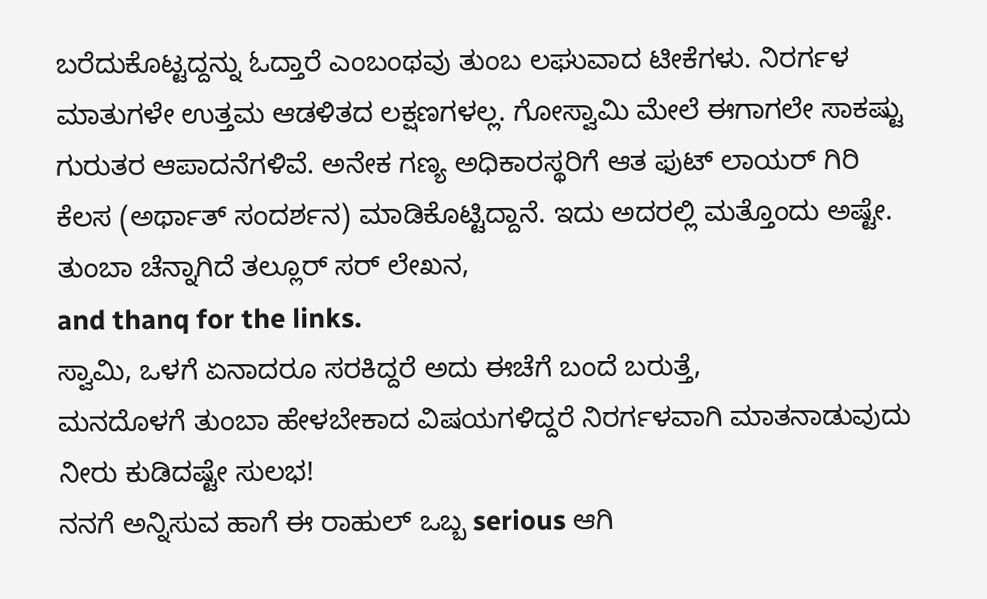ಬರೆದುಕೊಟ್ಟದ್ದನ್ನು ಓದ್ತಾರೆ ಎಂಬಂಥವು ತುಂಬ ಲಘುವಾದ ಟೀಕೆಗಳು. ನಿರರ್ಗಳ ಮಾತುಗಳೇ ಉತ್ತಮ ಆಡಳಿತದ ಲಕ್ಷಣಗಳಲ್ಲ. ಗೋಸ್ವಾಮಿ ಮೇಲೆ ಈಗಾಗಲೇ ಸಾಕಷ್ಟು ಗುರುತರ ಆಪಾದನೆಗಳಿವೆ. ಅನೇಕ ಗಣ್ಯ ಅಧಿಕಾರಸ್ಥರಿಗೆ ಆತ ಫುಟ್ ಲಾಯರ್ ಗಿರಿ ಕೆಲಸ (ಅರ್ಥಾತ್ ಸಂದರ್ಶನ) ಮಾಡಿಕೊಟ್ಟಿದ್ದಾನೆ. ಇದು ಅದರಲ್ಲಿ ಮತ್ತೊಂದು ಅಷ್ಟೇ.
ತುಂಬಾ ಚೆನ್ನಾಗಿದೆ ತಲ್ಲೂರ್ ಸರ್ ಲೇಖನ,
and thanq for the links.
ಸ್ವಾಮಿ, ಒಳಗೆ ಏನಾದರೂ ಸರಕಿದ್ದರೆ ಅದು ಈಚೆಗೆ ಬಂದೆ ಬರುತ್ತೆ,
ಮನದೊಳಗೆ ತುಂಬಾ ಹೇಳಬೇಕಾದ ವಿಷಯಗಳಿದ್ದರೆ ನಿರರ್ಗಳವಾಗಿ ಮಾತನಾಡುವುದು ನೀರು ಕುಡಿದಷ್ಟೇ ಸುಲಭ!
ನನಗೆ ಅನ್ನಿಸುವ ಹಾಗೆ ಈ ರಾಹುಲ್ ಒಬ್ಬ serious ಆಗಿ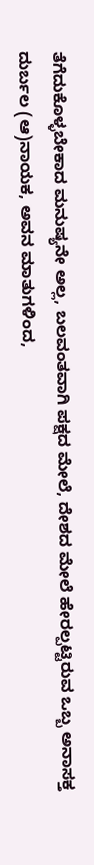ತೆಗೆದುಕೊಳ್ಳಬೇಕಾದ ಮನುಷ್ಯನೇ ಅಲ್ಲ, ಬಲವಂತವಾಗಿ ಪಕ್ಷದ ಮೇಲೆ, ದೇಶದ ಮೇಲೆ ಹೇರಲ್ಪಟ್ಟಿರುವ ಒಬ್ಬ ಅನಾಸಕ್ತ ದುರ್ಬಲ (ಆ)ನಾಯಕ, ಅವನ ಮಾತುಗಳಿಂದ,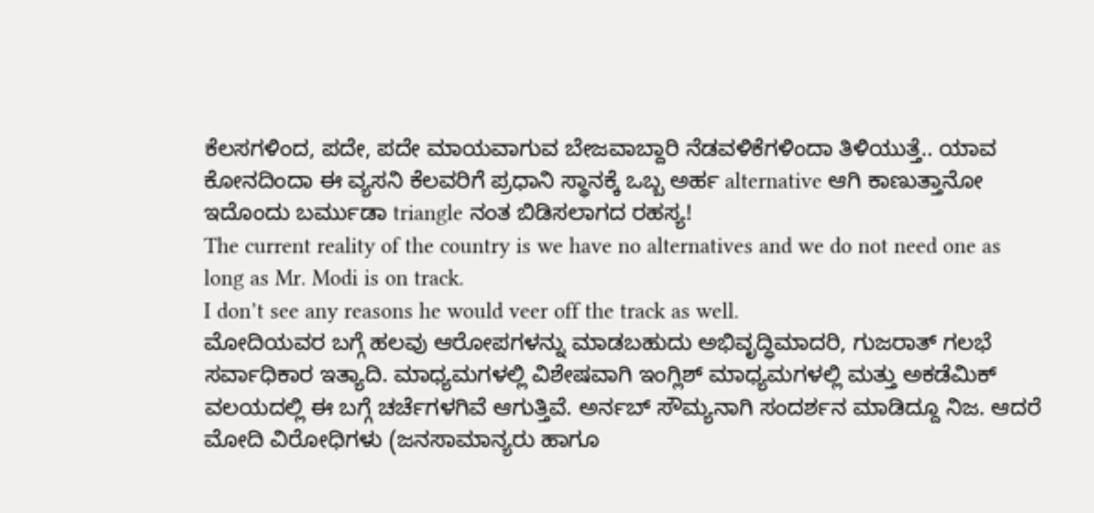ಕೆಲಸಗಳಿಂದ, ಪದೇ, ಪದೇ ಮಾಯವಾಗುವ ಬೇಜವಾಬ್ದಾರಿ ನೆಡವಳಿಕೆಗಳಿಂದಾ ತಿಳಿಯುತ್ತೆ.. ಯಾವ ಕೋನದಿಂದಾ ಈ ವ್ಯಸನಿ ಕೆಲವರಿಗೆ ಪ್ರಧಾನಿ ಸ್ಥಾನಕ್ಕೆ ಒಬ್ಬ ಅರ್ಹ alternative ಆಗಿ ಕಾಣುತ್ತಾನೋ ಇದೊಂದು ಬರ್ಮುಡಾ triangle ನಂತ ಬಿಡಿಸಲಾಗದ ರಹಸ್ಯ!
The current reality of the country is we have no alternatives and we do not need one as long as Mr. Modi is on track.
I don’t see any reasons he would veer off the track as well.
ಮೋದಿಯವರ ಬಗ್ಗೆ ಹಲವು ಆರೋಪಗಳನ್ನು ಮಾಡಬಹುದು ಅಭಿವೃದ್ಧಿಮಾದರಿ, ಗುಜರಾತ್ ಗಲಭೆ ಸರ್ವಾಧಿಕಾರ ಇತ್ಯಾದಿ. ಮಾಧ್ಯಮಗಳಲ್ಲಿ ವಿಶೇಷವಾಗಿ ಇಂಗ್ಲಿಶ್ ಮಾಧ್ಯಮಗಳಲ್ಲಿ ಮತ್ತು ಅಕಡೆಮಿಕ್ ವಲಯದಲ್ಲಿ ಈ ಬಗ್ಗೆ ಚರ್ಚೆಗಳಗಿವೆ ಆಗುತ್ತಿವೆ. ಅರ್ನಬ್ ಸೌಮ್ಯನಾಗಿ ಸಂದರ್ಶನ ಮಾಡಿದ್ದೂ ನಿಜ. ಆದರೆ ಮೋದಿ ವಿರೋಧಿಗಳು (ಜನಸಾಮಾನ್ಯರು ಹಾಗೂ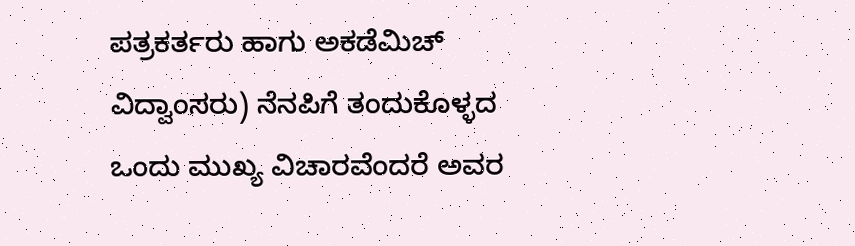ಪತ್ರಕರ್ತರು ಹಾಗು ಅಕಡೆಮಿಚ್ ವಿದ್ವಾಂಸರು) ನೆನಪಿಗೆ ತಂದುಕೊಳ್ಳದ ಒಂದು ಮುಖ್ಯ ವಿಚಾರವೆಂದರೆ ಅವರ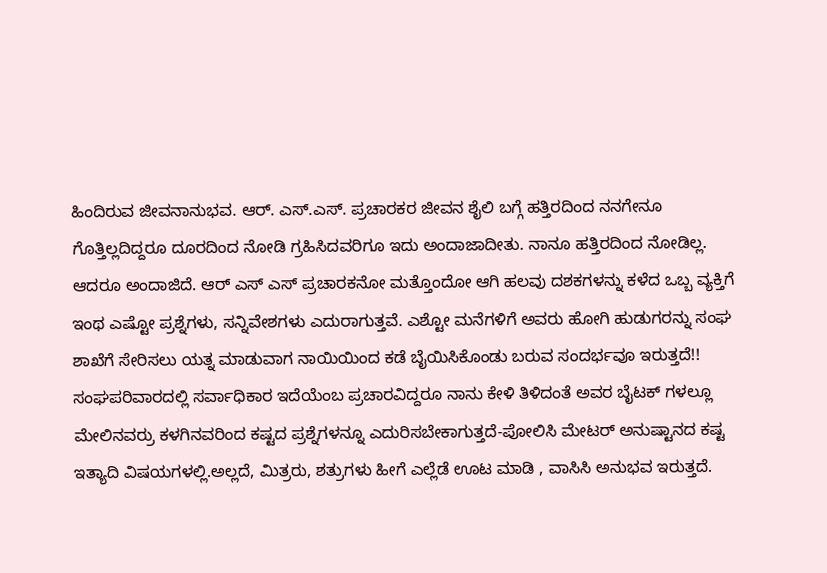ಹಿಂದಿರುವ ಜೀವನಾನುಭವ. ಆರ್. ಎಸ್.ಎಸ್. ಪ್ರಚಾರಕರ ಜೀವನ ಶೈಲಿ ಬಗ್ಗೆ ಹತ್ತಿರದಿಂದ ನನಗೇನೂ ಗೊತ್ತಿಲ್ಲದಿದ್ದರೂ ದೂರದಿಂದ ನೋಡಿ ಗ್ರಹಿಸಿದವರಿಗೂ ಇದು ಅಂದಾಜಾದೀತು. ನಾನೂ ಹತ್ತಿರದಿಂದ ನೋಡಿಲ್ಲ. ಆದರೂ ಅಂದಾಜಿದೆ. ಆರ್ ಎಸ್ ಎಸ್ ಪ್ರಚಾರಕನೋ ಮತ್ತೊಂದೋ ಆಗಿ ಹಲವು ದಶಕಗಳನ್ನು ಕಳೆದ ಒಬ್ಬ ವ್ಯಕ್ತಿಗೆ ಇಂಥ ಎಷ್ಟೋ ಪ್ರಶ್ನೆಗಳು, ಸನ್ನಿವೇಶಗಳು ಎದುರಾಗುತ್ತವೆ. ಎಶ್ಟೋ ಮನೆಗಳಿಗೆ ಅವರು ಹೋಗಿ ಹುಡುಗರನ್ನು ಸಂಘ ಶಾಖೆಗೆ ಸೇರಿಸಲು ಯತ್ನ ಮಾಡುವಾಗ ನಾಯಿಯಿಂದ ಕಡೆ ಬೈಯಿಸಿಕೊಂಡು ಬರುವ ಸಂದರ್ಭವೂ ಇರುತ್ತದೆ!! ಸಂಘಪರಿವಾರದಲ್ಲಿ ಸರ್ವಾಧಿಕಾರ ಇದೆಯೆಂಬ ಪ್ರಚಾರವಿದ್ದರೂ ನಾನು ಕೇಳಿ ತಿಳಿದಂತೆ ಅವರ ಬೈಟಕ್ ಗಳಲ್ಲೂ ಮೇಲಿನವರ್ರು ಕಳಗಿನವರಿಂದ ಕಷ್ಟದ ಪ್ರಶ್ನೆಗಳನ್ನೂ ಎದುರಿಸಬೇಕಾಗುತ್ತದೆ-ಪೋಲಿಸಿ ಮೇಟರ್ ಅನುಷ್ಟಾನದ ಕಷ್ಟ ಇತ್ಯಾದಿ ವಿಷಯಗಳಲ್ಲಿ.ಅಲ್ಲದೆ, ಮಿತ್ರರು, ಶತ್ರುಗಳು ಹೀಗೆ ಎಲ್ಲೆಡೆ ಊಟ ಮಾಡಿ , ವಾಸಿಸಿ ಅನುಭವ ಇರುತ್ತದೆ.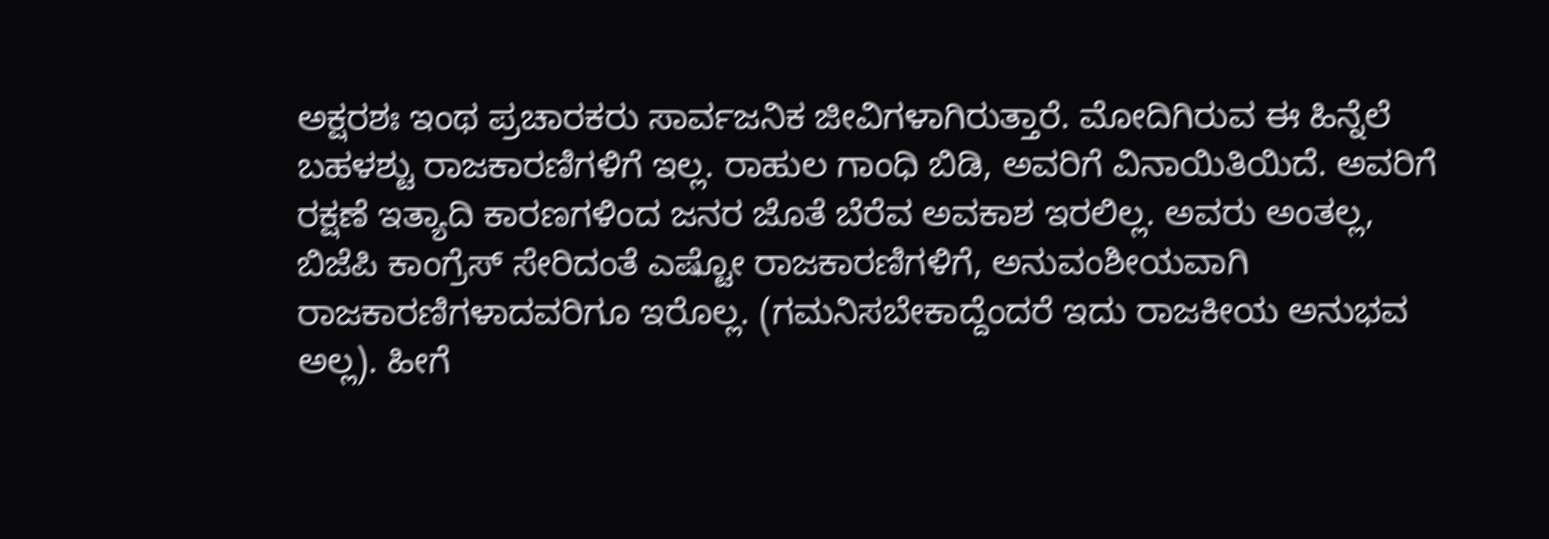ಅಕ್ಷರಶಃ ಇಂಥ ಪ್ರಚಾರಕರು ಸಾರ್ವಜನಿಕ ಜೀವಿಗಳಾಗಿರುತ್ತಾರೆ. ಮೋದಿಗಿರುವ ಈ ಹಿನ್ನೆಲೆ ಬಹಳಶ್ಟು ರಾಜಕಾರಣಿಗಳಿಗೆ ಇಲ್ಲ. ರಾಹುಲ ಗಾಂಧಿ ಬಿಡಿ, ಅವರಿಗೆ ವಿನಾಯಿತಿಯಿದೆ. ಅವರಿಗೆ ರಕ್ಷಣೆ ಇತ್ಯಾದಿ ಕಾರಣಗಳಿಂದ ಜನರ ಜೊತೆ ಬೆರೆವ ಅವಕಾಶ ಇರಲಿಲ್ಲ. ಅವರು ಅಂತಲ್ಲ, ಬಿಜೆಪಿ ಕಾಂಗ್ರೆಸ್ ಸೇರಿದಂತೆ ಎಷ್ಟೋ ರಾಜಕಾರಣಿಗಳಿಗೆ, ಅನುವಂಶೀಯವಾಗಿ ರಾಜಕಾರಣಿಗಳಾದವರಿಗೂ ಇರೊಲ್ಲ. (ಗಮನಿಸಬೇಕಾದ್ದೆಂದರೆ ಇದು ರಾಜಕೀಯ ಅನುಭವ ಅಲ್ಲ). ಹೀಗೆ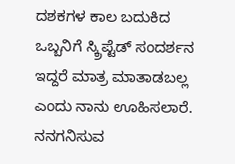ದಶಕಗಳ ಕಾಲ ಬದುಕಿದ ಒಬ್ಬನಿಗೆ ಸ್ಕ್ರಿಪ್ಟೆಡ್ ಸಂದರ್ಶನ ಇದ್ದರೆ ಮಾತ್ರ ಮಾತಾಡಬಲ್ಲ ಎಂದು ನಾನು ಊಹಿಸಲಾರೆ. ನನಗನಿಸುವ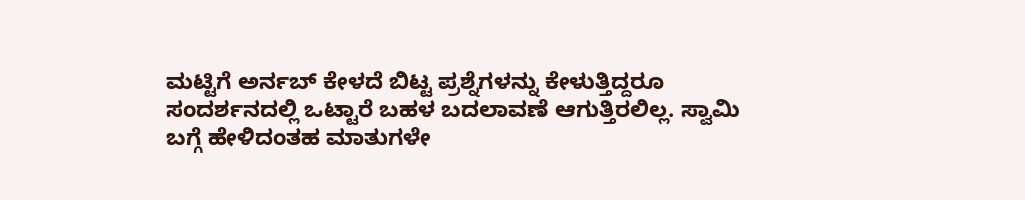ಮಟ್ಟಿಗೆ ಅರ್ನಬ್ ಕೇಳದೆ ಬಿಟ್ಟ ಪ್ರಶ್ನೆಗಳನ್ನು ಕೇಳುತ್ತಿದ್ದರೂ ಸಂದರ್ಶನದಲ್ಲಿ ಒಟ್ಟಾರೆ ಬಹಳ ಬದಲಾವಣೆ ಆಗುತ್ತಿರಲಿಲ್ಲ. ಸ್ವಾಮಿ ಬಗ್ಗೆ ಹೇಳಿದಂತಹ ಮಾತುಗಳೇ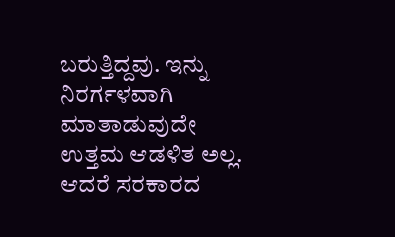ಬರುತ್ತಿದ್ದವು. ಇನ್ನು ನಿರರ್ಗಳವಾಗಿ ಮಾತಾಡುವುದೇ ಉತ್ತಮ ಆಡಳಿತ ಅಲ್ಲ. ಆದರೆ ಸರಕಾರದ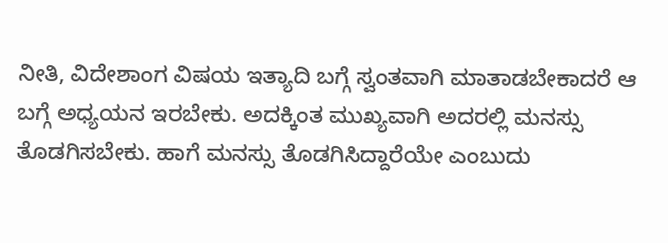ನೀತಿ, ವಿದೇಶಾಂಗ ವಿಷಯ ಇತ್ಯಾದಿ ಬಗ್ಗೆ ಸ್ವಂತವಾಗಿ ಮಾತಾಡಬೇಕಾದರೆ ಆ ಬಗ್ಗೆ ಅಧ್ಯಯನ ಇರಬೇಕು. ಅದಕ್ಕಿಂತ ಮುಖ್ಯವಾಗಿ ಅದರಲ್ಲಿ ಮನಸ್ಸು ತೊಡಗಿಸಬೇಕು. ಹಾಗೆ ಮನಸ್ಸು ತೊಡಗಿಸಿದ್ದಾರೆಯೇ ಎಂಬುದು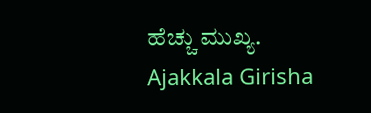ಹೆಚ್ಚು ಮುಖ್ಯ. Ajakkala Girisha